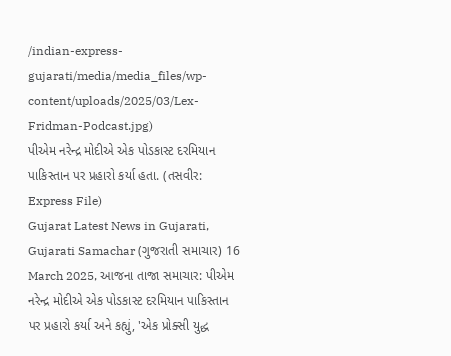/indian-express-gujarati/media/media_files/wp-content/uploads/2025/03/Lex-Fridman-Podcast.jpg)
પીએમ નરેન્દ્ર મોદીએ એક પોડકાસ્ટ દરમિયાન પાકિસ્તાન પર પ્રહારો કર્યા હતા. (તસવીર: Express File)
Gujarat Latest News in Gujarati, Gujarati Samachar (ગુજરાતી સમાચાર) 16 March 2025, આજના તાજા સમાચાર: પીએમ નરેન્દ્ર મોદીએ એક પોડકાસ્ટ દરમિયાન પાકિસ્તાન પર પ્રહારો કર્યા અને કહ્યું, 'એક પ્રોક્સી યુદ્ધ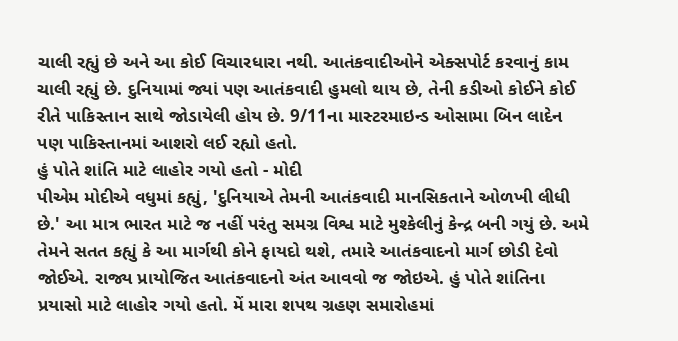ચાલી રહ્યું છે અને આ કોઈ વિચારધારા નથી. આતંકવાદીઓને એક્સપોર્ટ કરવાનું કામ ચાલી રહ્યું છે. દુનિયામાં જ્યાં પણ આતંકવાદી હુમલો થાય છે, તેની કડીઓ કોઈને કોઈ રીતે પાકિસ્તાન સાથે જોડાયેલી હોય છે. 9/11ના માસ્ટરમાઇન્ડ ઓસામા બિન લાદેન પણ પાકિસ્તાનમાં આશરો લઈ રહ્યો હતો.
હું પોતે શાંતિ માટે લાહોર ગયો હતો - મોદી
પીએમ મોદીએ વધુમાં કહ્યું, 'દુનિયાએ તેમની આતંકવાદી માનસિકતાને ઓળખી લીધી છે.' આ માત્ર ભારત માટે જ નહીં પરંતુ સમગ્ર વિશ્વ માટે મુશ્કેલીનું કેન્દ્ર બની ગયું છે. અમે તેમને સતત કહ્યું કે આ માર્ગથી કોને ફાયદો થશે, તમારે આતંકવાદનો માર્ગ છોડી દેવો જોઈએ. રાજ્ય પ્રાયોજિત આતંકવાદનો અંત આવવો જ જોઇએ. હું પોતે શાંતિના પ્રયાસો માટે લાહોર ગયો હતો. મેં મારા શપથ ગ્રહણ સમારોહમાં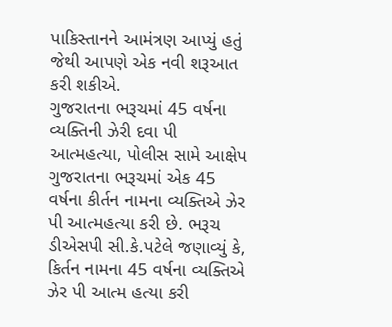પાકિસ્તાનને આમંત્રણ આપ્યું હતું જેથી આપણે એક નવી શરૂઆત કરી શકીએ.
ગુજરાતના ભરૂચમાં 45 વર્ષના વ્યક્તિની ઝેરી દવા પી આત્મહત્યા, પોલીસ સામે આક્ષેપ
ગુજરાતના ભરૂચમાં એક 45 વર્ષના કીર્તન નામના વ્યક્તિએ ઝેર પી આત્મહત્યા કરી છે. ભરૂચ ડીએસપી સી.કે.પટેલે જણાવ્યું કે, કિર્તન નામના 45 વર્ષના વ્યક્તિએ ઝેર પી આત્મ હત્યા કરી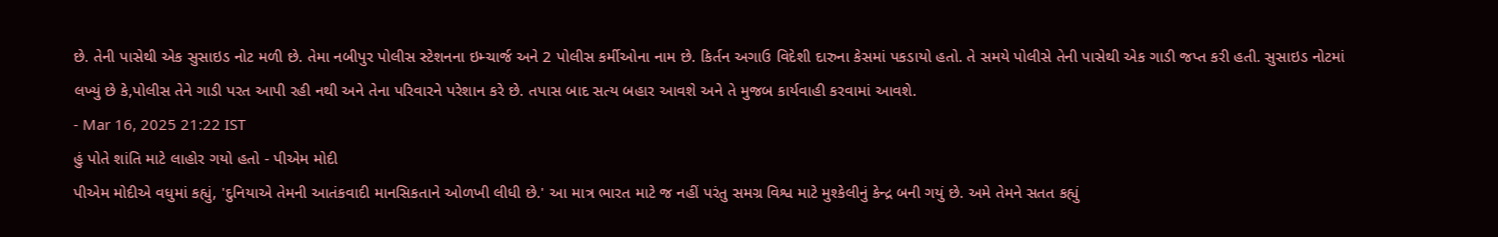છે. તેની પાસેથી એક સુસાઇડ નોટ મળી છે. તેમા નબીપુર પોલીસ સ્ટેશનના ઇમ્ચાર્જ અને 2 પોલીસ કર્મીઓના નામ છે. કિર્તન અગાઉ વિદેશી દારુના કેસમાં પકડાયો હતો. તે સમયે પોલીસે તેની પાસેથી એક ગાડી જપ્ત કરી હતી. સુસાઇડ નોટમાં લખ્યું છે કે,પોલીસ તેને ગાડી પરત આપી રહી નથી અને તેના પરિવારને પરેશાન કરે છે. તપાસ બાદ સત્ય બહાર આવશે અને તે મુજબ કાર્યવાહી કરવામાં આવશે.
- Mar 16, 2025 21:22 IST
હું પોતે શાંતિ માટે લાહોર ગયો હતો - પીએમ મોદી
પીએમ મોદીએ વધુમાં કહ્યું, 'દુનિયાએ તેમની આતંકવાદી માનસિકતાને ઓળખી લીધી છે.' આ માત્ર ભારત માટે જ નહીં પરંતુ સમગ્ર વિશ્વ માટે મુશ્કેલીનું કેન્દ્ર બની ગયું છે. અમે તેમને સતત કહ્યું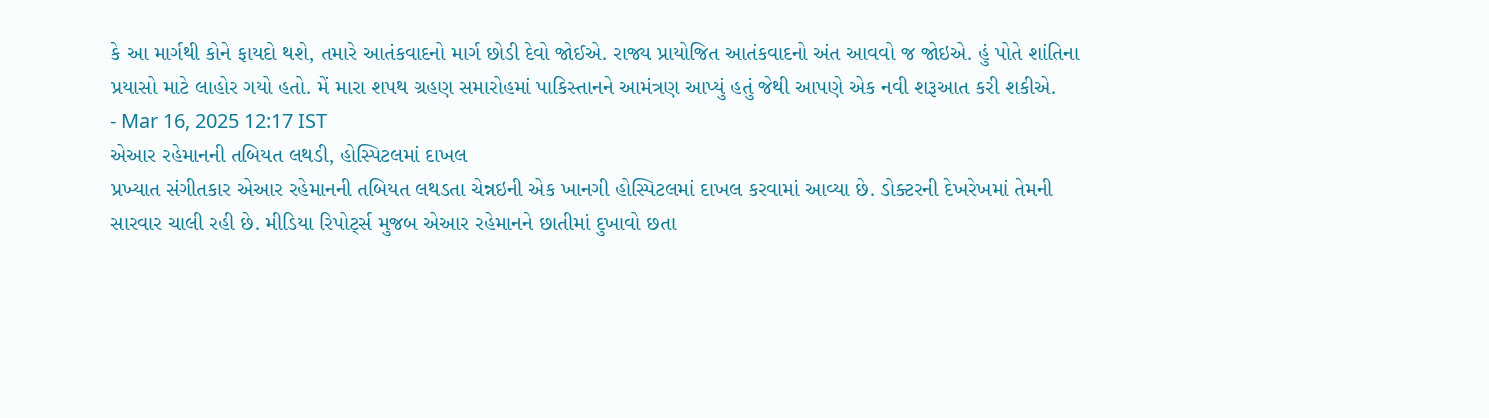કે આ માર્ગથી કોને ફાયદો થશે, તમારે આતંકવાદનો માર્ગ છોડી દેવો જોઈએ. રાજ્ય પ્રાયોજિત આતંકવાદનો અંત આવવો જ જોઇએ. હું પોતે શાંતિના પ્રયાસો માટે લાહોર ગયો હતો. મેં મારા શપથ ગ્રહણ સમારોહમાં પાકિસ્તાનને આમંત્રણ આપ્યું હતું જેથી આપણે એક નવી શરૂઆત કરી શકીએ.
- Mar 16, 2025 12:17 IST
એઆર રહેમાનની તબિયત લથડી, હોસ્પિટલમાં દાખલ
પ્રખ્યાત સંગીતકાર એઆર રહેમાનની તબિયત લથડતા ચેન્નઇની એક ખાનગી હોસ્પિટલમાં દાખલ કરવામાં આવ્યા છે. ડોક્ટરની દેખરેખમાં તેમની સારવાર ચાલી રહી છે. મીડિયા રિપોર્ટ્સ મુજબ એઆર રહેમાનને છાતીમાં દુખાવો છતા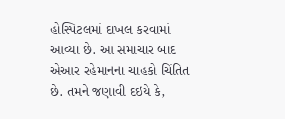હોસ્પિટલમાં દાખલ કરવામાં આવ્યા છે. આ સમાચાર બાદ એઆર રહેમાનના ચાહકો ચિંતિત છે. તમને જણાવી દઇયે કે,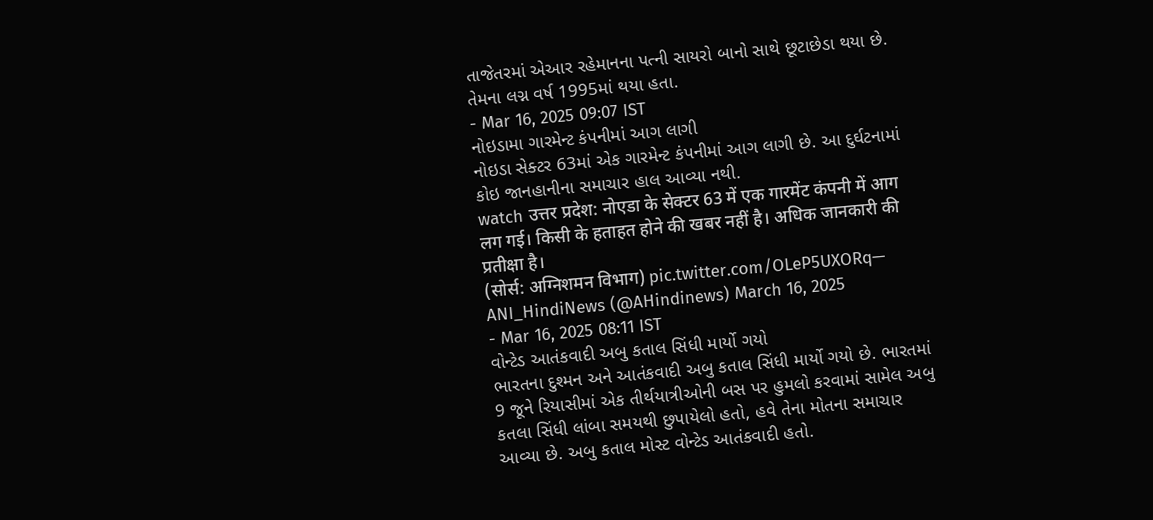તાજેતરમાં એઆર રહેમાનના પત્ની સાયરો બાનો સાથે છૂટાછેડા થયા છે. તેમના લગ્ન વર્ષ 1995માં થયા હતા.
- Mar 16, 2025 09:07 IST
નોઇડામા ગારમેન્ટ કંપનીમાં આગ લાગી
નોઇડા સેક્ટર 63માં એક ગારમેન્ટ કંપનીમાં આગ લાગી છે. આ દુર્ઘટનામાં કોઇ જાનહાનીના સમાચાર હાલ આવ્યા નથી.
watch उत्तर प्रदेश: नोएडा के सेक्टर 63 में एक गारमेंट कंपनी में आग लग गई। किसी के हताहत होने की खबर नहीं है। अधिक जानकारी की प्रतीक्षा है।
(सोर्स: अग्निशमन विभाग) pic.twitter.com/OLeP5UXORq— ANI_HindiNews (@AHindinews) March 16, 2025
- Mar 16, 2025 08:11 IST
વોન્ટેડ આતંકવાદી અબુ કતાલ સિંધી માર્યો ગયો
ભારતના દુશ્મન અને આતંકવાદી અબુ કતાલ સિંધી માર્યો ગયો છે. ભારતમાં 9 જૂને રિયાસીમાં એક તીર્થયાત્રીઓની બસ પર હુમલો કરવામાં સામેલ અબુ કતલા સિંધી લાંબા સમયથી છુપાયેલો હતો, હવે તેના મોતના સમાચાર આવ્યા છે. અબુ કતાલ મોસ્ટ વોન્ટેડ આતંકવાદી હતો.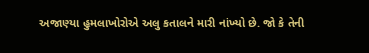અજાણ્યા હુમલાખોરોએ અલુ કતાલને મારી નાંખ્યો છે. જો કે તેની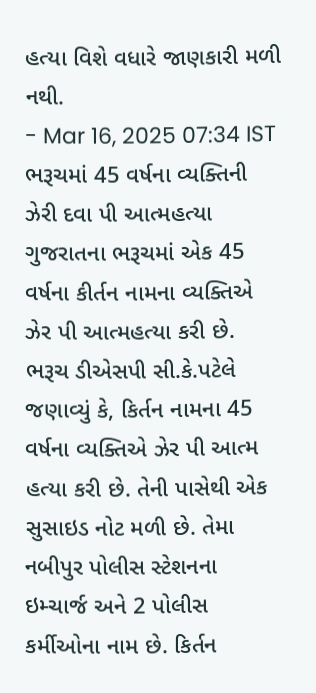હત્યા વિશે વધારે જાણકારી મળી નથી.
- Mar 16, 2025 07:34 IST
ભરૂચમાં 45 વર્ષના વ્યક્તિની ઝેરી દવા પી આત્મહત્યા
ગુજરાતના ભરૂચમાં એક 45 વર્ષના કીર્તન નામના વ્યક્તિએ ઝેર પી આત્મહત્યા કરી છે. ભરૂચ ડીએસપી સી.કે.પટેલે જણાવ્યું કે, કિર્તન નામના 45 વર્ષના વ્યક્તિએ ઝેર પી આત્મ હત્યા કરી છે. તેની પાસેથી એક સુસાઇડ નોટ મળી છે. તેમા નબીપુર પોલીસ સ્ટેશનના ઇમ્ચાર્જ અને 2 પોલીસ કર્મીઓના નામ છે. કિર્તન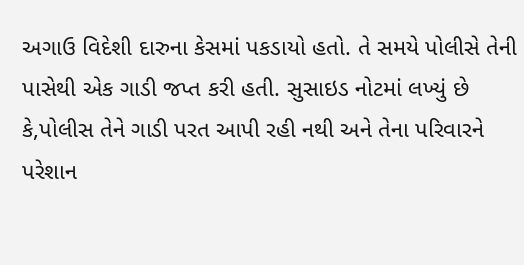અગાઉ વિદેશી દારુના કેસમાં પકડાયો હતો. તે સમયે પોલીસે તેની પાસેથી એક ગાડી જપ્ત કરી હતી. સુસાઇડ નોટમાં લખ્યું છે કે,પોલીસ તેને ગાડી પરત આપી રહી નથી અને તેના પરિવારને પરેશાન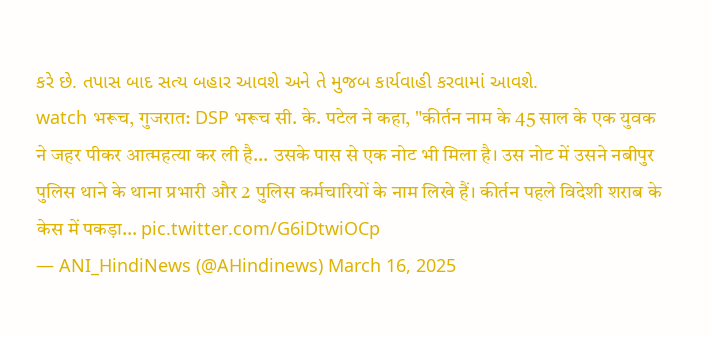કરે છે. તપાસ બાદ સત્ય બહાર આવશે અને તે મુજબ કાર્યવાહી કરવામાં આવશે.
watch भरूच, गुजरात: DSP भरूच सी. के. पटेल ने कहा, "कीर्तन नाम के 45 साल के एक युवक ने जहर पीकर आत्महत्या कर ली है... उसके पास से एक नोट भी मिला है। उस नोट में उसने नबीपुर पुलिस थाने के थाना प्रभारी और 2 पुलिस कर्मचारियों के नाम लिखे हैं। कीर्तन पहले विदेशी शराब के केस में पकड़ा… pic.twitter.com/G6iDtwiOCp
— ANI_HindiNews (@AHindinews) March 16, 2025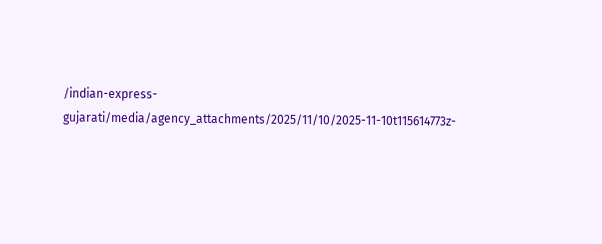/indian-express-gujarati/media/agency_attachments/2025/11/10/2025-11-10t115614773z-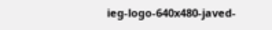ieg-logo-640x480-javed-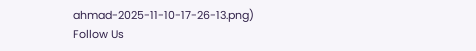ahmad-2025-11-10-17-26-13.png)
Follow Us